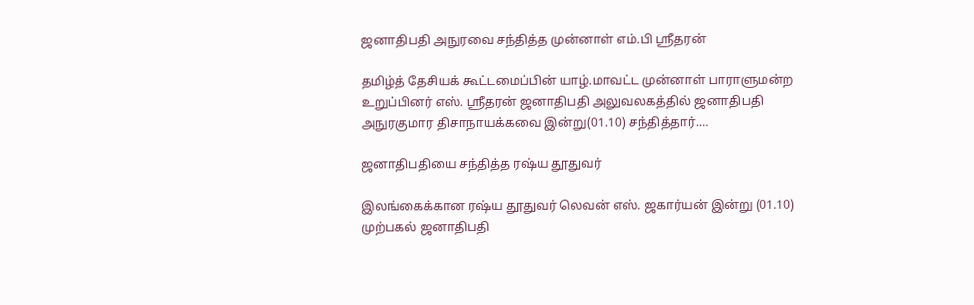ஜனாதிபதி அநுரவை சந்தித்த முன்னாள் எம்.பி ஸ்ரீதரன்

தமிழ்த் தேசியக் கூட்டமைப்பின் யாழ்.மாவட்ட முன்னாள் பாராளுமன்ற உறுப்பினர் எஸ். ஸ்ரீதரன் ஜனாதிபதி அலுவலகத்தில் ஜனாதிபதி அநுரகுமார திசாநாயக்கவை இன்று(01.10) சந்தித்தார்.…

ஜனாதிபதியை சந்தித்த ரஷ்ய தூதுவர்

இலங்கைக்கான ரஷ்ய தூதுவர் லெவன் எஸ். ஜகார்யன் இன்று (01.10) முற்பகல் ஜனாதிபதி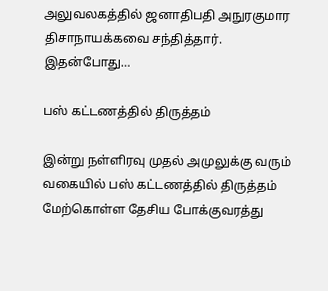அலுவலகத்தில் ஜனாதிபதி அநுரகுமார திசாநாயக்கவை சந்தித்தார். இதன்போது…

பஸ் கட்டணத்தில் திருத்தம்

இன்று நள்ளிரவு முதல் அமுலுக்கு வரும் வகையில் பஸ் கட்டணத்தில் திருத்தம் மேற்கொள்ள தேசிய போக்குவரத்து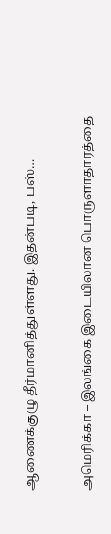ஆணைக்குழு தீர்மானித்துள்ளது. இதன்படி, பஸ்…

அமெரிக்கா – இலங்கை இடையிலான பொருளாதாரத்தை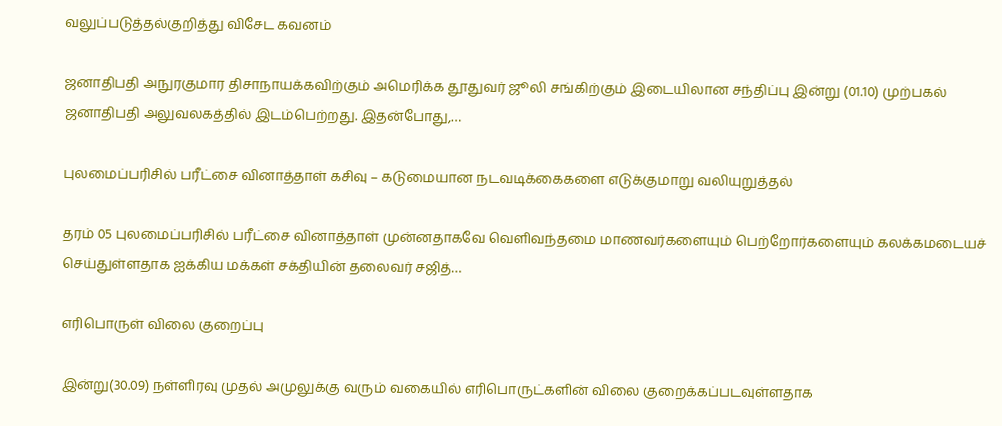வலுப்படுத்தல்குறித்து விசேட கவனம்

ஜனாதிபதி அநுரகுமார திசாநாயக்கவிற்கும் அமெரிக்க தூதுவர் ஜூலி சங்கிற்கும் இடையிலான சந்திப்பு இன்று (01.10) முற்பகல் ஜனாதிபதி அலுவலகத்தில் இடம்பெற்றது. இதன்போது,…

புலமைப்பரிசில் பரீட்சை வினாத்தாள் கசிவு – கடுமையான நடவடிக்கைகளை எடுக்குமாறு வலியுறுத்தல்

தரம் 05 புலமைப்பரிசில் பரீட்சை வினாத்தாள் முன்னதாகவே வெளிவந்தமை மாணவர்களையும் பெற்றோர்களையும் கலக்கமடையச் செய்துள்ளதாக ஐக்கிய மக்கள் சக்தியின் தலைவர் சஜித்…

எரிபொருள் விலை குறைப்பு

இன்று(30.09) நள்ளிரவு முதல் அமுலுக்கு வரும் வகையில் எரிபொருட்களின் விலை குறைக்கப்படவுள்ளதாக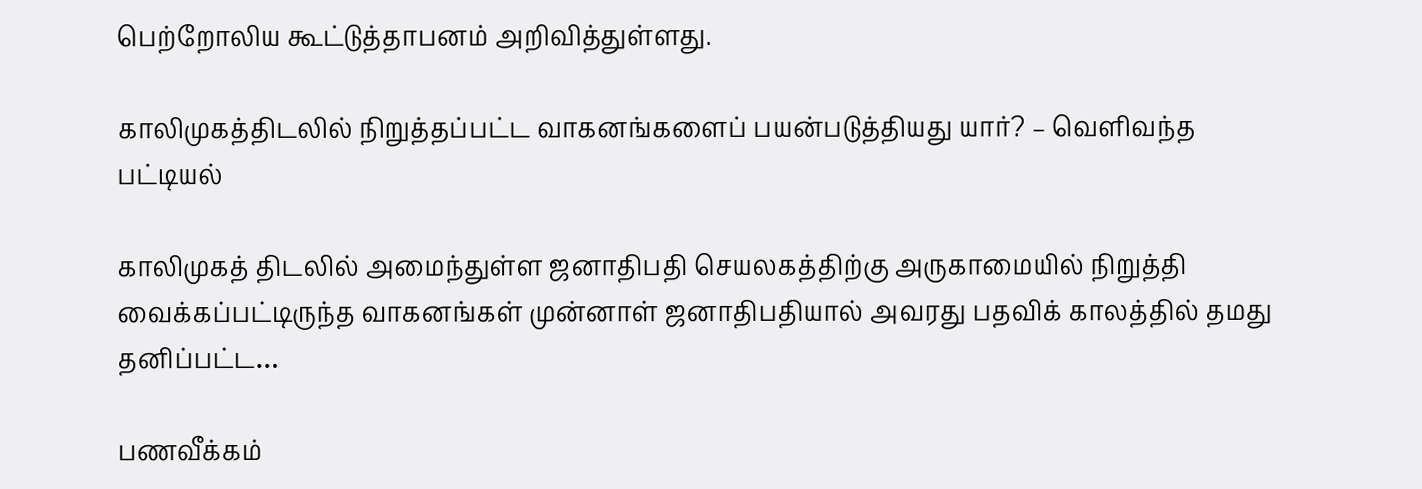பெற்றோலிய கூட்டுத்தாபனம் அறிவித்துள்ளது.

காலிமுகத்திடலில் நிறுத்தப்பட்ட வாகனங்களைப் பயன்படுத்தியது யார்? – வெளிவந்த பட்டியல்

காலிமுகத் திடலில் அமைந்துள்ள ஜனாதிபதி செயலகத்திற்கு அருகாமையில் நிறுத்தி வைக்கப்பட்டிருந்த வாகனங்கள் முன்னாள் ஜனாதிபதியால் அவரது பதவிக் காலத்தில் தமது தனிப்பட்ட…

பணவீக்கம்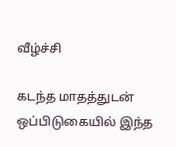வீழ்ச்சி

கடந்த மாதத்துடன் ஒப்பிடுகையில் இந்த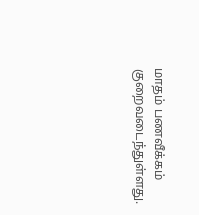மாதம் பணவீக்கம் குறைவடைந்துள்ளது.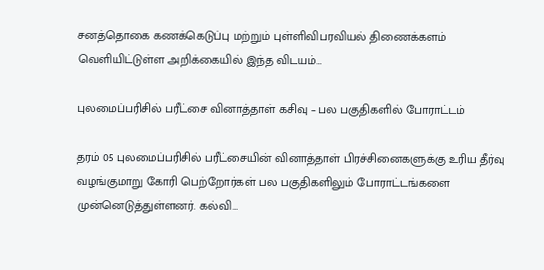சனத்தொகை கணக்கெடுப்பு மற்றும் புள்ளிவிபரவியல் திணைக்களம் வெளியிட்டுள்ள அறிக்கையில் இந்த விடயம்…

புலமைப்பரிசில் பரீட்சை வினாத்தாள் கசிவு – பல பகுதிகளில் போராட்டம்

தரம் 05 புலமைப்பரிசில் பரீட்சையின் வினாத்தாள் பிரச்சினைகளுக்கு உரிய தீர்வு வழங்குமாறு கோரி பெற்றோர்கள் பல பகுதிகளிலும் போராட்டங்களை முன்னெடுத்துள்ளனர். கல்வி…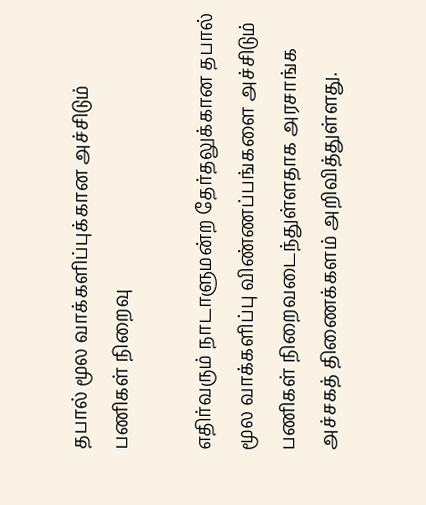தபால் மூல வாக்களிப்புக்கான அச்சிடும் பணிகள் நிறைவு

எதிர்வரும் நாடாளுமன்ற தேர்தலுக்கான தபால் மூல வாக்களிப்பு விண்ணப்பங்களை அச்சிடும் பணிகள் நிறைவடைந்துள்ளதாக அரசாங்க அச்சகத் திணைக்களம் அறிவித்துள்ளது.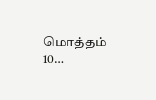மொத்தம் 10…